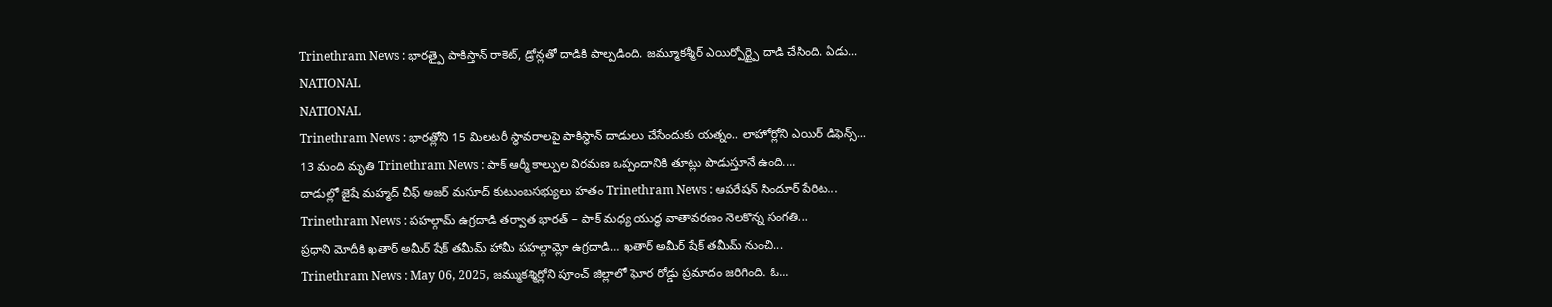Trinethram News : భారత్పై పాకిస్తాన్ రాకెట్, డ్రోన్లతో దాడికి పాల్పడింది. జమ్మూకశ్మీర్ ఎయిర్పోర్ట్పై దాడి చేసింది. ఏడు...
NATIONAL
NATIONAL
Trinethram News : భారత్లోని 15 మిలటరీ స్థావరాలపై పాకిస్థాన్ దాడులు చేసేందుకు యత్నం.. లాహోర్లోని ఎయిర్ డిఫెన్స్...
13 మంది మృతి Trinethram News : పాక్ ఆర్మీ కాల్పుల విరమణ ఒప్పందానికి తూట్లు పొడుస్తూనే ఉంది....
దాడుల్లో జైషే మహ్మద్ చీఫ్ అజర్ మసూద్ కుటుంబసభ్యులు హతం Trinethram News : ఆపరేషన్ సిందూర్ పేరిట...
Trinethram News : పహల్గామ్ ఉగ్రదాడి తర్వాత భారత్ – పాక్ మధ్య యుద్ధ వాతావరణం నెలకొన్న సంగతి...
ప్రధాని మోదీకి ఖతార్ అమీర్ షేక్ తమీమ్ హామీ పహల్గామ్లో ఉగ్రదాడి… ఖతార్ అమీర్ షేక్ తమీమ్ నుంచి...
Trinethram News : May 06, 2025, జమ్ముకశ్మిర్లోని పూంచ్ జిల్లాలో ఘోర రోడ్డు ప్రమాదం జరిగింది. ఓ...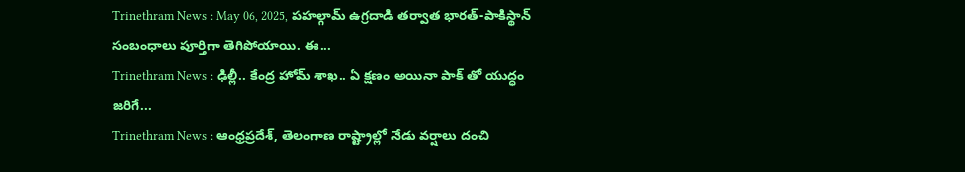Trinethram News : May 06, 2025, పహల్గామ్ ఉగ్రదాడి తర్వాత భారత్-పాకిస్థాన్ సంబంధాలు పూర్తిగా తెగిపోయాయి. ఈ...
Trinethram News : ఢిల్లీ.. కేంద్ర హోమ్ శాఖ.. ఏ క్షణం అయినా పాక్ తో యుద్ధం జరిగే...
Trinethram News : ఆంధ్రప్రదేశ్, తెలంగాణ రాష్ట్రాల్లో నేడు వర్షాలు దంచి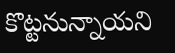కొట్టనున్నాయని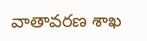వాతావరణ శాఖ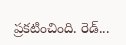ప్రకటించింది. రెడ్...